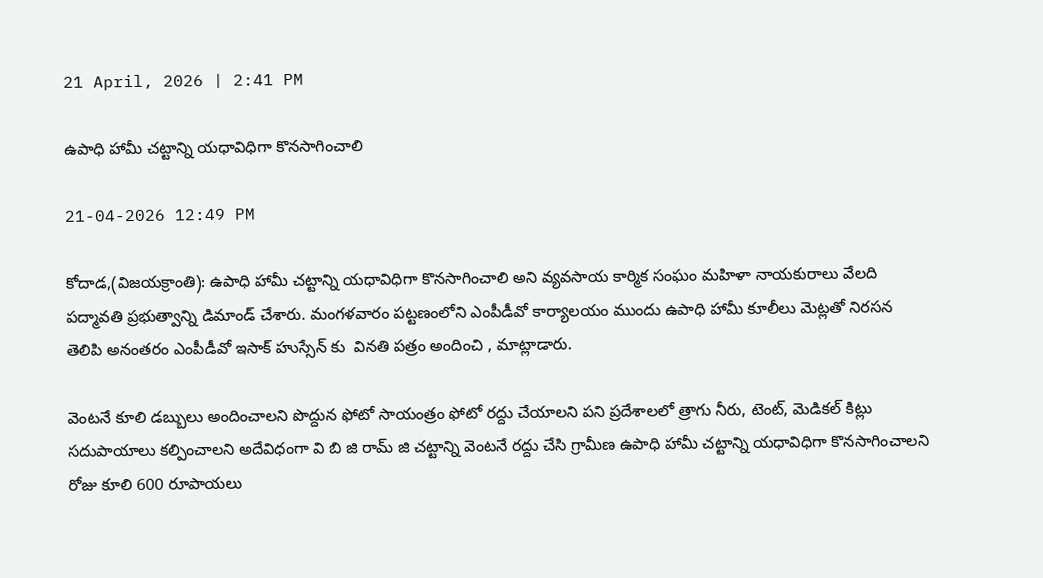21 April, 2026 | 2:41 PM

ఉపాధి హామీ చట్టాన్ని యధావిధిగా కొనసాగించాలి

21-04-2026 12:49 PM

కోదాడ,(విజయక్రాంతి): ఉపాధి హామీ చట్టాన్ని యధావిధిగా కొనసాగించాలి అని వ్యవసాయ కార్మిక సంఘం మహిళా నాయకురాలు వేలది పద్మావతి ప్రభుత్వాన్ని డిమాండ్ చేశారు. మంగళవారం పట్టణంలోని ఎంపీడీవో కార్యాలయం ముందు ఉపాధి హామీ కూలీలు మెట్లతో నిరసన తెలిపి అనంతరం ఎంపీడీవో ఇసాక్ హుస్సేన్ కు  వినతి పత్రం అందించి , మాట్లాడారు.

వెంటనే కూలి డబ్బులు అందించాలని పొద్దున ఫోటో సాయంత్రం ఫోటో రద్దు చేయాలని పని ప్రదేశాలలో త్రాగు నీరు, టెంట్, మెడికల్ కిట్లు సదుపాయాలు కల్పించాలని అదేవిధంగా వి బి జి రామ్ జి చట్టాన్ని వెంటనే రద్దు చేసి గ్రామీణ ఉపాధి హామీ చట్టాన్ని యధావిధిగా కొనసాగించాలని రోజు కూలి 600 రూపాయలు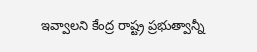ఇవ్వాలని కేంద్ర రాష్ట్ర ప్రభుత్వాన్నీ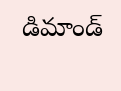డిమాండ్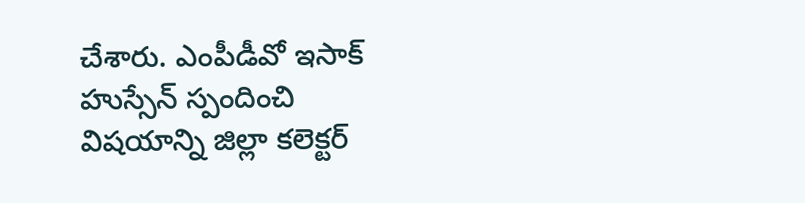చేశారు. ఎంపీడీవో ఇసాక్ హుస్సేన్ స్పందించి విషయాన్ని జిల్లా కలెక్టర్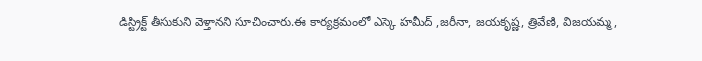డిస్ట్రిక్ట్ తీసుకుని వెళ్తానని సూచించారు.ఈ కార్యక్రమంలో ఎస్కె హమీద్ ,జరీనా, జయకృష్ణ, త్రివేణి, విజయమ్మ,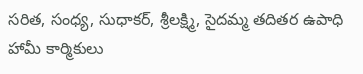సరిత, సంధ్య, సుధాకర్, శ్రీలక్ష్మి, సైదమ్మ తదితర ఉపాధి హామీ కార్మికులు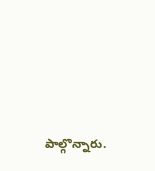పాల్గొన్నారు.